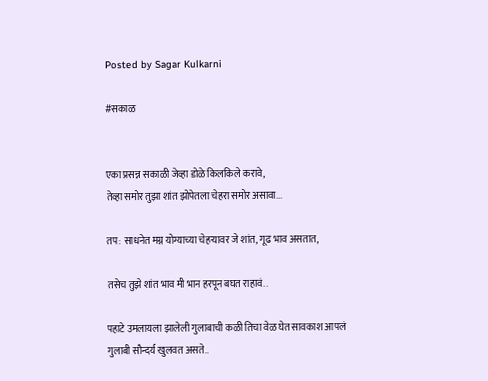Posted by Sagar Kulkarni

#सकाळ


एका प्रसन्न सकाळी जेव्हा डोळे किलकिले करावे,
तेव्हा समोर तुझा शांत झोपेतला चेहरा समोर असावा...

तप: साधनेत मग्न योग्याच्या चेहऱ्यावर जे शांत, गूढ भाव असतात,

तसेच तुझे शांत भाव मी भान हरपून बघत राहावं..

पहाटे उमलायला झालेली गुलाबाची कळी तिचा वेळ घेत सावकाश आपलं गुलाबी सौन्दर्य खुलवत असते..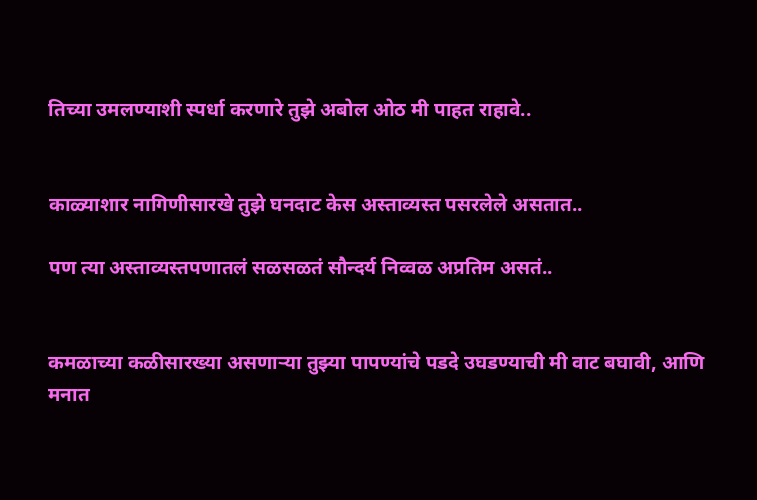तिच्या उमलण्याशी स्पर्धा करणारे तुझे अबोल ओठ मी पाहत राहावे..


काळ्याशार नागिणीसारखे तुझे घनदाट केस अस्ताव्यस्त पसरलेले असतात..

पण त्या अस्ताव्यस्तपणातलं सळसळतं सौन्दर्य निव्वळ अप्रतिम असतं..


कमळाच्या कळीसारख्या असणाऱ्या तुझ्या पापण्यांचे पडदे उघडण्याची मी वाट बघावी, आणि मनात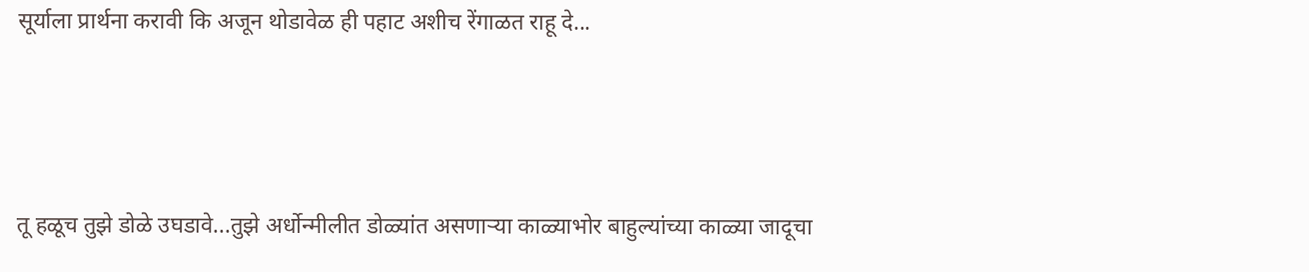सूर्याला प्रार्थना करावी कि अजून थोडावेळ ही पहाट अशीच रेंगाळत राहू दे...



तू हळूच तुझे डोळे उघडावे...तुझे अर्धोन्मीलीत डोळ्यांत असणाऱ्या काळ्याभोर बाहुल्यांच्या काळ्या जादूचा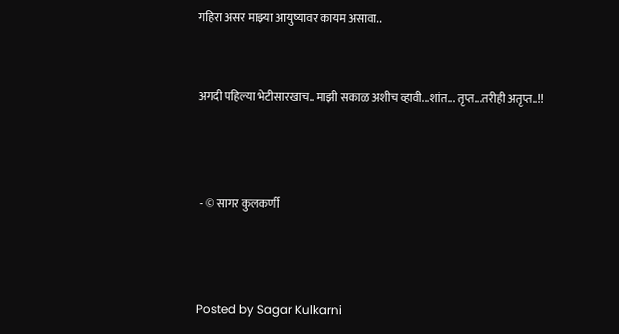गहिरा असर माझ्या आयुष्यावर कायम असावा..


अगदी पहिल्या भेटीसारखाच.. माझी सकाळ अशीच व्हावी...शांत... तृप्त...तरीही अतृप्त..!!



 - © सागर कुलकर्णी



Posted by Sagar Kulkarni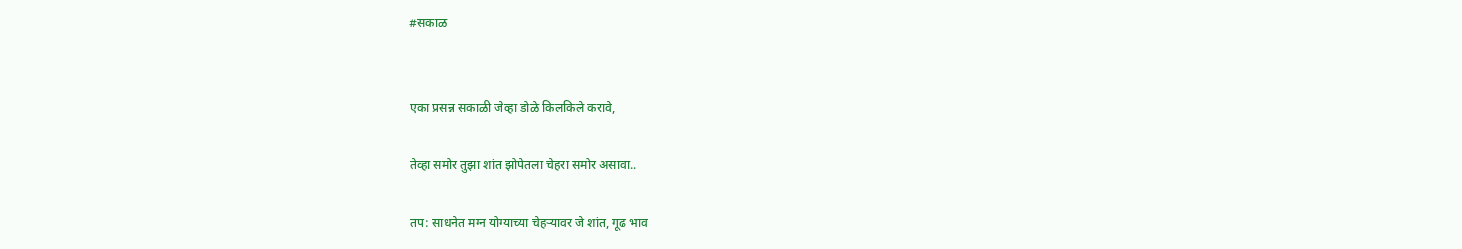#सकाळ


एका प्रसन्न सकाळी जेव्हा डोळे किलकिले करावे,

तेव्हा समोर तुझा शांत झोपेतला चेहरा समोर असावा..

तप: साधनेत मग्न योग्याच्या चेहऱ्यावर जे शांत, गूढ भाव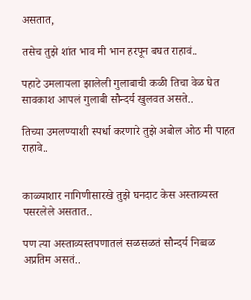असतात,

तसेच तुझे शांत भाव मी भान हरपून बघत राहावं..

पहाटे उमलायला झालेली गुलाबाची कळी तिचा वेळ घेत सावकाश आपलं गुलाबी सौन्दर्य खुलवत असते..

तिच्या उमलण्याशी स्पर्धा करणारे तुझे अबोल ओठ मी पाहत राहावे..


काळ्याशार नागिणीसारखे तुझे घनदाट केस अस्ताव्यस्त पसरलेले असतात..

पण त्या अस्ताव्यस्तपणातलं सळसळतं सौन्दर्य निव्वळ अप्रतिम असतं..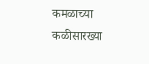कमळाच्या कळीसारख्या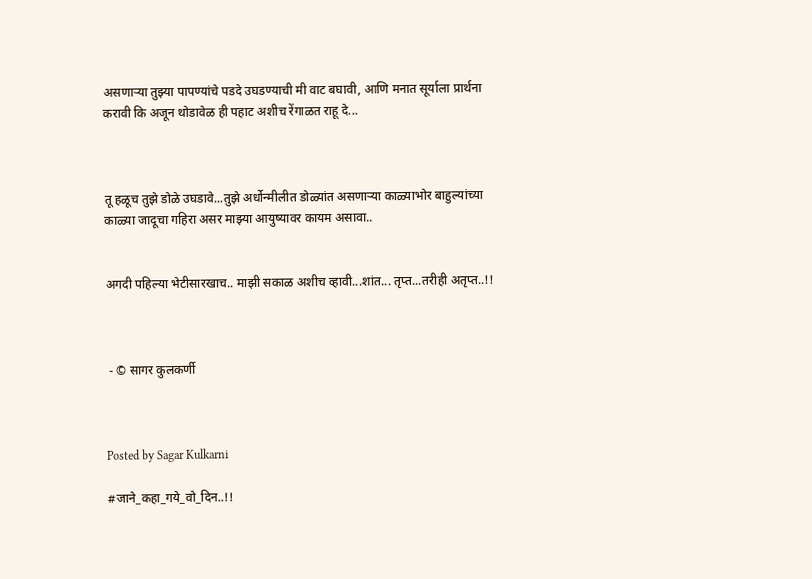असणाऱ्या तुझ्या पापण्यांचे पडदे उघडण्याची मी वाट बघावी, आणि मनात सूर्याला प्रार्थना करावी कि अजून थोडावेळ ही पहाट अशीच रेंगाळत राहू दे...



तू हळूच तुझे डोळे उघडावे...तुझे अर्धोन्मीलीत डोळ्यांत असणाऱ्या काळ्याभोर बाहुल्यांच्या काळ्या जादूचा गहिरा असर माझ्या आयुष्यावर कायम असावा..


अगदी पहिल्या भेटीसारखाच.. माझी सकाळ अशीच व्हावी...शांत... तृप्त...तरीही अतृप्त..!!



 - © सागर कुलकर्णी



Posted by Sagar Kulkarni

#जाने_कहा_गये_वो_दिन..!!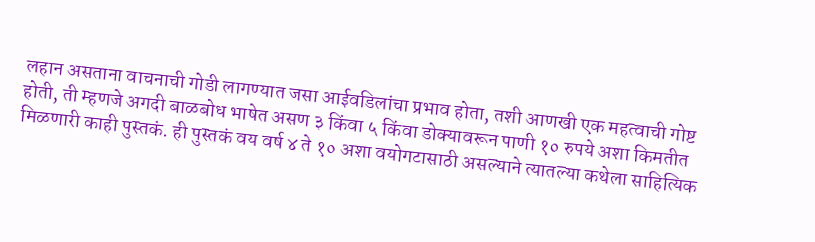लहान असताना वाचनाची गोडी लागण्यात जसा आईवडिलांचा प्रभाव होता, तशी आणखी एक महत्वाची गोष्ट होती, ती म्हणजे अगदी बाळबोध भाषेत असण ३ किंवा ५ किंवा डोक्यावरून पाणी १० रुपये अशा किमतीत मिळणारी काही पुस्तकं. ही पुस्तकं वय वर्ष ४ ते १० अशा वयोगटासाठी असल्याने त्यातल्या कथेला साहित्यिक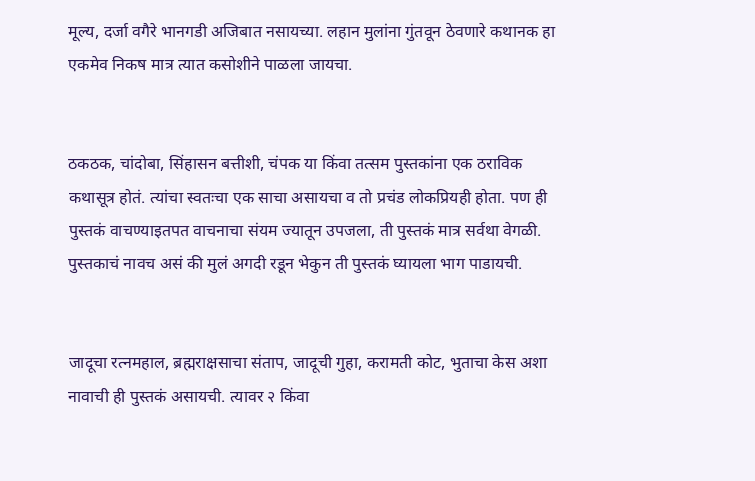मूल्य, दर्जा वगैरे भानगडी अजिबात नसायच्या. लहान मुलांना गुंतवून ठेवणारे कथानक हा एकमेव निकष मात्र त्यात कसोशीने पाळला जायचा.


ठकठक, चांदोबा, सिंहासन बत्तीशी, चंपक या किंवा तत्सम पुस्तकांना एक ठराविक कथासूत्र होतं. त्यांचा स्वतःचा एक साचा असायचा व तो प्रचंड लोकप्रियही होता. पण ही पुस्तकं वाचण्याइतपत वाचनाचा संयम ज्यातून उपजला, ती पुस्तकं मात्र सर्वथा वेगळी. पुस्तकाचं नावच असं की मुलं अगदी रडून भेकुन ती पुस्तकं घ्यायला भाग पाडायची.


जादूचा रत्नमहाल, ब्रह्मराक्षसाचा संताप, जादूची गुहा, करामती कोट, भुताचा केस अशा नावाची ही पुस्तकं असायची. त्यावर २ किंवा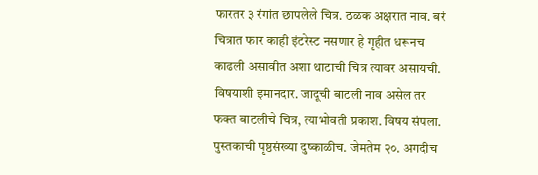फारतर ३ रंगांत छापलेले चित्र. ठळक अक्षरात नाव. बरं चित्रात फार काही इंटरेस्ट नसणार हे गृहीत धरूनच काढली असावीत अशा थाटाची चित्र त्यावर असायची. विषयाशी इमानदार. जादूची बाटली नाव असेल तर फक्त बाटलीचे चित्र, त्याभोवती प्रकाश. विषय संपला. पुस्तकाची पृष्ठसंख्या दुष्काळीच. जेमतेम २०. अगदीच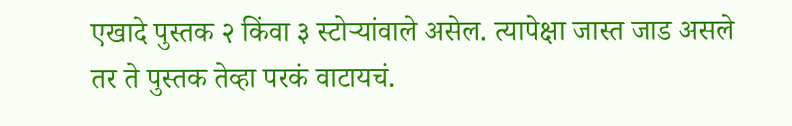एखादे पुस्तक २ किंवा ३ स्टोऱ्यांवाले असेल. त्यापेक्षा जास्त जाड असले तर ते पुस्तक तेव्हा परकं वाटायचं.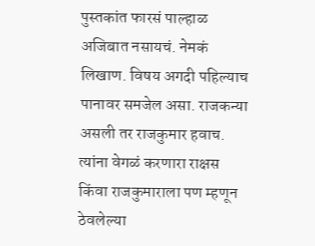पुस्तकांत फारसं पाल्हाळ अजिबात नसायचं. नेमकं लिखाण. विषय अगदी पहिल्याच पानावर समजेल असा. राजकन्या असली तर राजकुमार हवाच. त्यांना वेगळं करणारा राक्षस किंवा राजकुमाराला पण म्हणून ठेवलेल्या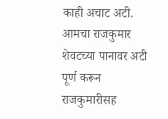काही अचाट अटी. आमचा राजकुमार शेवटच्या पानावर अटी पूर्ण करून राजकुमारीसह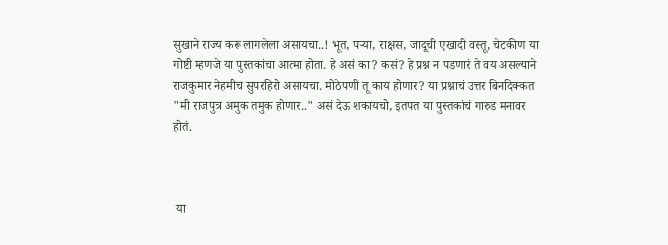सुखाने राज्य करू लागलेला असायचा..! भूत, पऱ्या, राक्षस, जादूची एखादी वस्तू, चेटकीण या गोष्टी म्हणजे या पुस्तकांचा आत्मा होता. हे असं का? कसं? हे प्रश्न न पडणारं ते वय असल्याने राजकुमार नेहमीच सुपरहिरो असायचा. मोठेपणी तू काय होणार? या प्रश्नाचं उत्तर बिनदिक्कत "मी राजपुत्र अमुक तमुक होणार.." असं देऊ शकायचो, इतपत या पुस्तकांचं गारुड मनावर होतं.



 या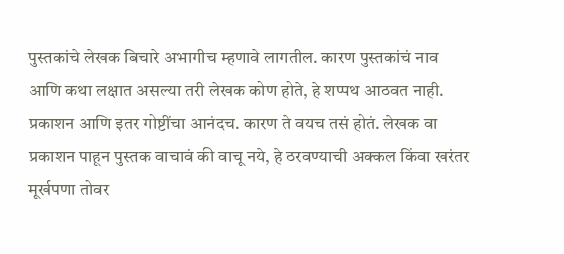पुस्तकांचे लेखक बिचारे अभागीच म्हणावे लागतील. कारण पुस्तकांचं नाव आणि कथा लक्षात असल्या तरी लेखक कोण होते, हे शप्पथ आठवत नाही. प्रकाशन आणि इतर गोष्टींचा आनंदच. कारण ते वयच तसं होतं. लेखक वा प्रकाशन पाहून पुस्तक वाचावं की वाचू नये, हे ठरवण्याची अक्कल किंवा खरंतर मूर्खपणा तोवर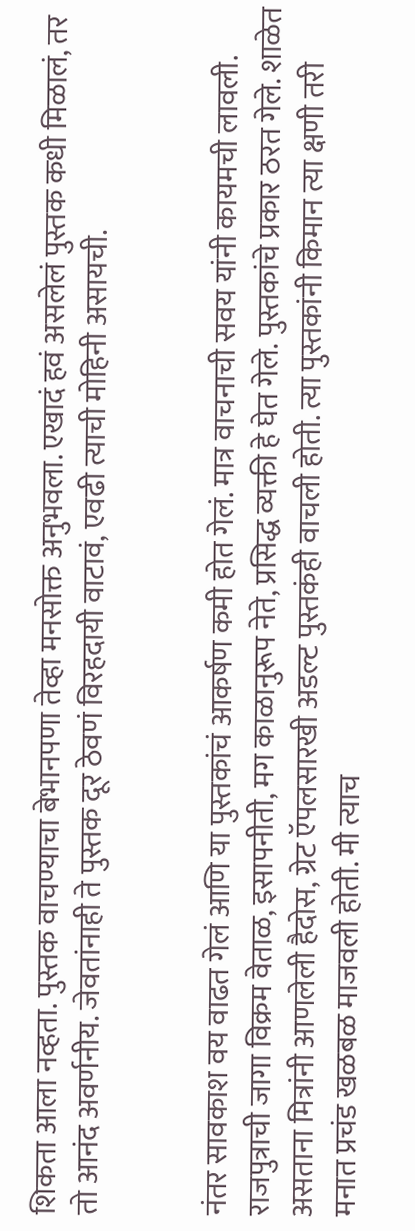शिकता आला नव्हता. पुस्तक वाचण्याचा बेभानपणा तेव्हा मनसोक्त अनुभवला. एखादं हवं असलेलं पुस्तक कधी मिळालं, तर तो आनंद अवर्णनीय. जेवतांनाही ते पुस्तक दूर ठेवणं विरहदायी वाटावं, एवढी त्याची मोहिनी असायची.


नंतर सावकाश वय वाढत गेलं आणि या पुस्तकांचं आकर्षण कमी होत गेलं. मात्र वाचनाची सवय यांनी कायमची लावली. राजपुत्राची जागा विक्रम वेताळ, इसापनीती, मग काळानुरूप नेते, प्रसिद्ध व्यक्ती हे घेत गेले. पुस्तकांचे प्रकार ठरत गेले. शाळेत असताना मित्रांनी आणलेली हैदोस, ग्रेट ऍपलसारखी अडल्ट पुस्तकंही वाचली होती. त्या पुस्तकांनी किमान त्या क्षणी तरी मनात प्रचंड खळबळ माजवली होती. मी त्याच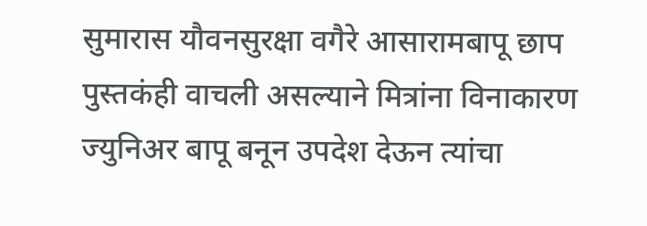सुमारास यौवनसुरक्षा वगैरे आसारामबापू छाप पुस्तकंही वाचली असल्याने मित्रांना विनाकारण ज्युनिअर बापू बनून उपदेश देऊन त्यांचा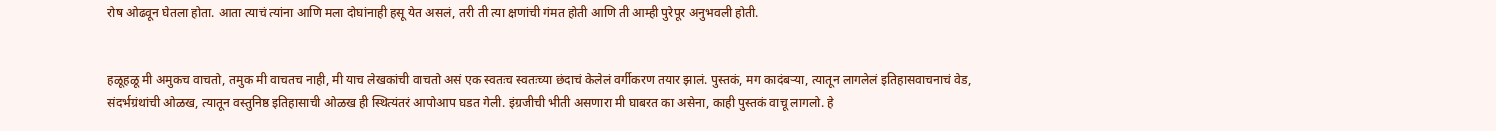रोष ओढवून घेतला होता. आता त्याचं त्यांना आणि मला दोघांनाही हसू येत असलं, तरी ती त्या क्षणांची गंमत होती आणि ती आम्ही पुरेपूर अनुभवली होती.


हळूहळू मी अमुकच वाचतो, तमुक मी वाचतच नाही, मी याच लेखकांची वाचतो असं एक स्वतःच स्वतःच्या छंदाचं केलेलं वर्गीकरण तयार झालं. पुस्तकं, मग कादंबऱ्या, त्यातून लागलेलं इतिहासवाचनाचं वेड, संदर्भग्रंथांची ओळख, त्यातून वस्तुनिष्ठ इतिहासाची ओळख ही स्थित्यंतरं आपोआप घडत गेली. इंग्रजीची भीती असणारा मी घाबरत का असेना, काही पुस्तकं वाचू लागलो. हे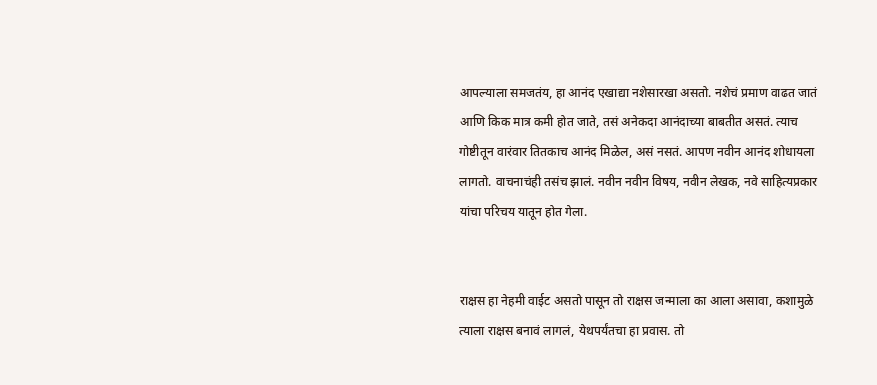आपल्याला समजतंय, हा आनंद एखाद्या नशेसारखा असतो. नशेचं प्रमाण वाढत जातं आणि किक मात्र कमी होत जाते, तसं अनेकदा आनंदाच्या बाबतीत असतं. त्याच गोष्टीतून वारंवार तितकाच आनंद मिळेल, असं नसतं. आपण नवीन आनंद शोधायला लागतो. वाचनाचंही तसंच झालं. नवीन नवीन विषय, नवीन लेखक, नवे साहित्यप्रकार यांचा परिचय यातून होत गेला.


राक्षस हा नेहमी वाईट असतो पासून तो राक्षस जन्माला का आला असावा, कशामुळे त्याला राक्षस बनावं लागलं, येथपर्यंतचा हा प्रवास. तो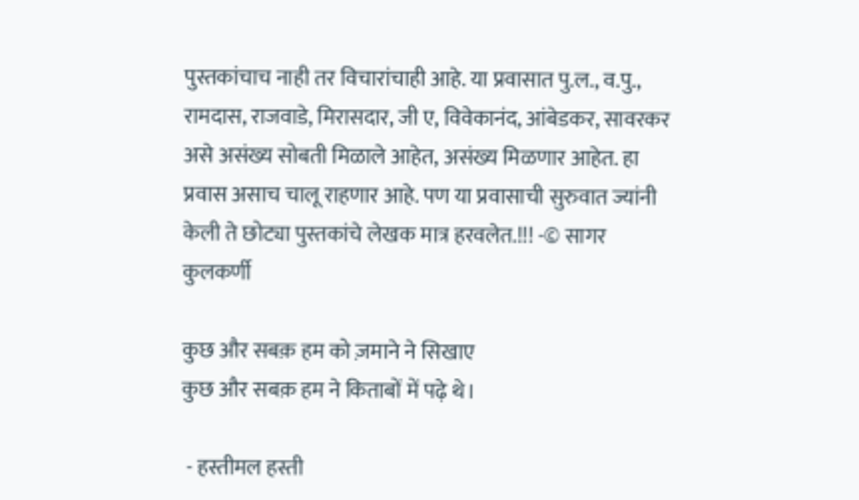पुस्तकांचाच नाही तर विचारांचाही आहे. या प्रवासात पु.ल., व.पु., रामदास, राजवाडे, मिरासदार, जी ए, विवेकानंद, आंबेडकर, सावरकर असे असंख्य सोबती मिळाले आहेत, असंख्य मिळणार आहेत. हा प्रवास असाच चालू राहणार आहे. पण या प्रवासाची सुरुवात ज्यांनी केली ते छोट्या पुस्तकांचे लेखक मात्र हरवलेत.!!! -© सागर कुलकर्णी

कुछ और सबक़ हम को ज़माने ने सिखाए
कुछ और सबक़ हम ने किताबों में पढ़े थे।

 - हस्तीमल हस्ती